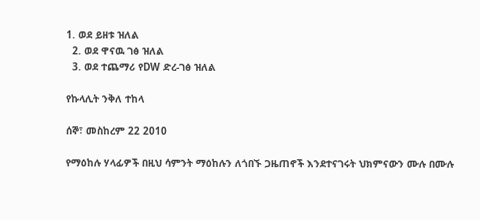1. ወደ ይዘቱ ዝለል
  2. ወደ ዋናዉ ገፅ ዝለል
  3. ወደ ተጨማሪ የDW ድረ-ገፅ ዝለል

የኩላሊት ንቅለ ተከላ

ሰኞ፣ መስከረም 22 2010

የማዕከሉ ሃላፊዎች በዚህ ሳምንት ማዕከሉን ለጎበኙ ጋዜጠኖች እንደተናገሩት ህክምናውን ሙሉ በሙሉ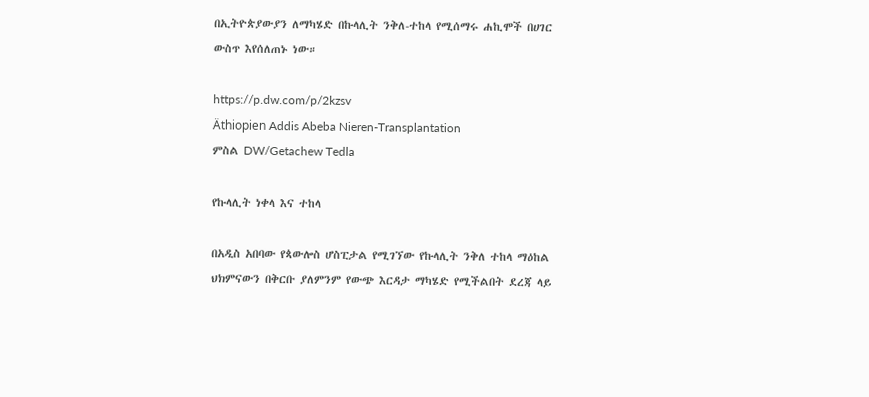በኢትዮጵያውያን ለማካሄድ በኩላሊት ንቅለ-ተከላ የሚሰማሩ ሐኪሞች በሀገር ውስጥ እየሰለጠኑ ነው።

https://p.dw.com/p/2kzsv
Äthiopien Addis Abeba Nieren-Transplantation
ምስል DW/Getachew Tedla

የኩላሊት ነቀላ እና ተከላ

በአዲስ አበባው የጳውሎስ ሆስፒታል የሚገኘው የኩላሊት ንቅለ ተከላ ማዕከል ህክምናውን በቅርቡ ያለምንም የውጭ እርዳታ ማካሄድ የሚችልበት ደረጃ ላይ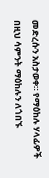መድረሱን አስታወቀ። የማዕከሉ ሃላፊዎች በዚህ ሳምንት ማዕከሉን ለጎበኙ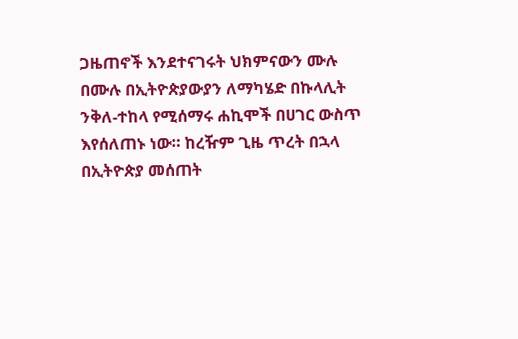ጋዜጠኖች እንደተናገሩት ህክምናውን ሙሉ በሙሉ በኢትዮጵያውያን ለማካሄድ በኩላሊት ንቅለ-ተከላ የሚሰማሩ ሐኪሞች በሀገር ውስጥ እየሰለጠኑ ነው። ከረዥም ጊዜ ጥረት በኋላ በኢትዮጵያ መሰጠት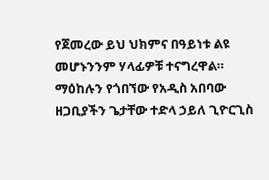የጀመረው ይህ ህክምና በዓይነቱ ልዩ መሆኑንንም ሃላፊዎቹ ተናግረዋል። ማዕከሉን የጎበኘው የአዲስ አበባው ዘጋቢያችን ጌታቸው ተድላ ኃይለ ጊዮርጊስ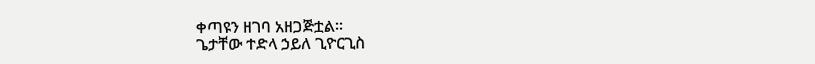ቀጣዩን ዘገባ አዘጋጅቷል።
ጌታቸው ተድላ ኃይለ ጊዮርጊስ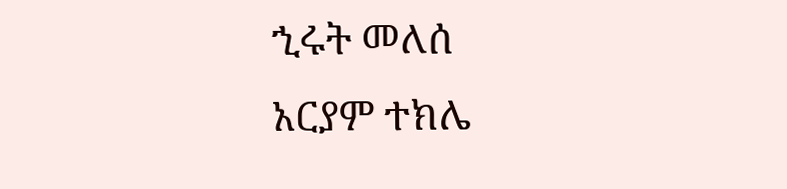ኂሩት መለሰ
አርያም ተክሌ